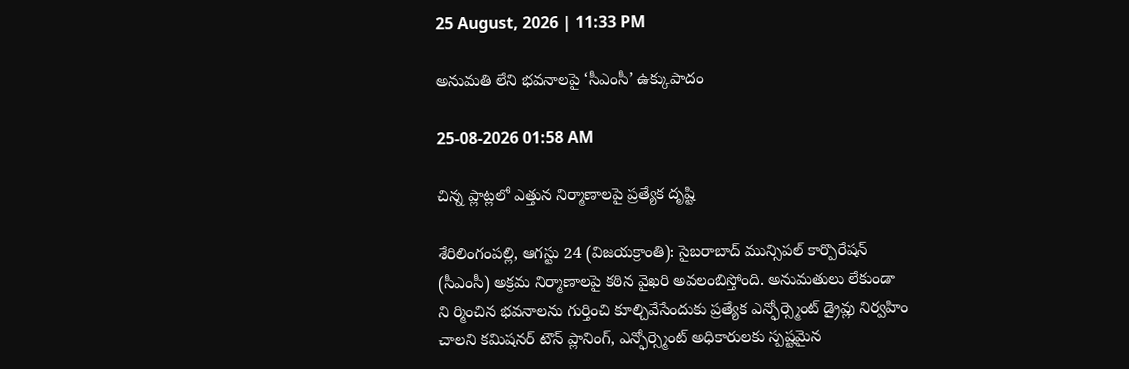25 August, 2026 | 11:33 PM

అనుమతి లేని భవనాలపై ‘సీఎంసీ’ ఉక్కుపాదం

25-08-2026 01:58 AM

చిన్న ప్లాట్లలో ఎత్తున నిర్మాణాలపై ప్రత్యేక దృష్టి

శేరిలింగంపల్లి, ఆగస్టు 24 (విజయక్రాంతి): సైబరాబాద్ మున్సిపల్ కార్పొరేషన్ (సీఎంసీ) అక్రమ నిర్మాణాలపై కఠిన వైఖరి అవలంబిస్తోంది. అనుమతులు లేకుండా ని ర్మించిన భవనాలను గుర్తించి కూల్చివేసేందుకు ప్రత్యేక ఎన్ఫోర్స్మెంట్ డ్రైవ్లు నిర్వహిం చాలని కమిషనర్ టౌన్ ప్లానింగ్, ఎన్ఫోర్స్మెంట్ అధికారులకు స్పష్టమైన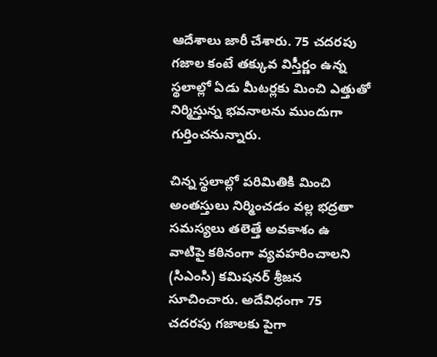ఆదేశాలు జారీ చేశారు. 75 చదరపు గజాల కంటే తక్కువ విస్తీర్ణం ఉన్న స్థలాల్లో ఏడు మీటర్లకు మించి ఎత్తుతో నిర్మిస్తున్న భవనాలను ముందుగా గుర్తించనున్నారు.

చిన్న స్థలాల్లో పరిమితికి మించి అంతస్తులు నిర్మించడం వల్ల భద్రతా సమస్యలు తలెత్తే అవకాశం ఉ వాటిపై కఠినంగా వ్యవహరించాలని (సిఎంసి) కమిషనర్ శ్రీజన సూచించారు. అదేవిధంగా 75 చదరపు గజాలకు పైగా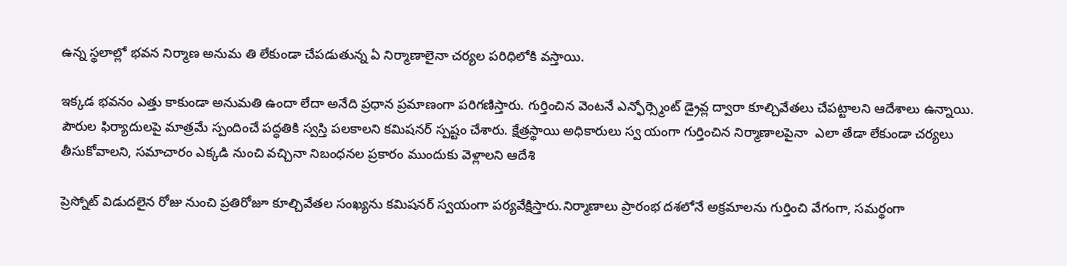ఉన్న స్థలాల్లో భవన నిర్మాణ అనుమ తి లేకుండా చేపడుతున్న ఏ నిర్మాణాలైనా చర్యల పరిధిలోకి వస్తాయి.

ఇక్కడ భవనం ఎత్తు కాకుండా అనుమతి ఉందా లేదా అనేది ప్రధాన ప్రమాణంగా పరిగణిస్తారు. గుర్తించిన వెంటనే ఎన్ఫోర్స్మెంట్ డ్రైవ్ల ద్వారా కూల్చివేతలు చేపట్టాలని ఆదేశాలు ఉన్నాయి. పౌరుల ఫిర్యాదులపై మాత్రమే స్పందించే పద్ధతికి స్వస్తి పలకాలని కమిషనర్ స్పష్టం చేశారు. క్షేత్రస్థాయి అధికారులు స్వ యంగా గుర్తించిన నిర్మాణాలపైనా  ఎలా తేడా లేకుండా చర్యలు తీసుకోవాలని, సమాచారం ఎక్కడి నుంచి వచ్చినా నిబంధనల ప్రకారం ముందుకు వెళ్లాలని ఆదేశి

ప్రెస్నోట్ విడుదలైన రోజు నుంచి ప్రతిరోజూ కూల్చివేతల సంఖ్యను కమిషనర్ స్వయంగా పర్యవేక్షిస్తారు.నిర్మాణాలు ప్రారంభ దశలోనే అక్రమాలను గుర్తించి వేగంగా, సమర్థంగా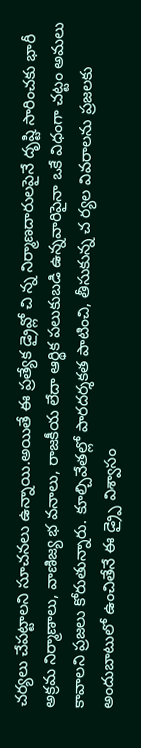చర్యలు చేపట్టాలని సూచనలు ఉన్నాయి.అయితే ఈ ప్రత్యేక డ్రైవ్లో చి న్న నిర్మాణదారులపైనే దృష్టి సారించకు భారీ అక్రమ నిర్మాణాలు, వాణిజ్య భ వనాలు, రాజకీయ లేదా ఆర్థిక పలుకుబడి ఉన్నవారిపైనా ఒకే విధంగా చట్టం అమలు కావాలని ప్రజలు కోరుతున్నారు. కూల్చివేతల్లో పారదర్శకత పాటించి, తీసుకున్న చ ర్యల వివరాలను ప్రజలకు అందుబాటులో ఉంచితేనే ఈ డ్ర్పై విశ్వాసం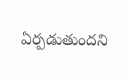ఏర్పడుతుందని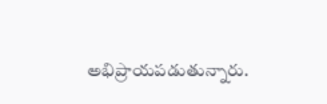అభిప్రాయపడుతున్నారు.